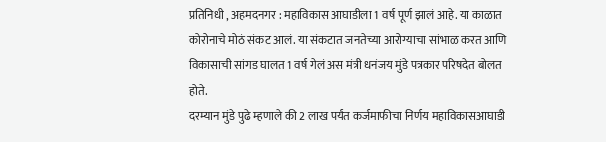प्रतिनिधी , अहमदनगर : महाविकास आघाडीला 1 वर्ष पूर्ण झालं आहे. या काळात कोरोनाचे मोठं संकट आलं. या संकटात जनतेच्या आरोग्याचा सांभाळ करत आणि विकासाची सांगड घालत 1 वर्ष गेलं अस मंत्री धनंजय मुंडे पत्रकार परिषदेत बोलत होते.
दरम्यान मुंडे पुढे म्हणाले की 2 लाख पर्यंत कर्जमाफीचा निर्णय महाविकासआघाडी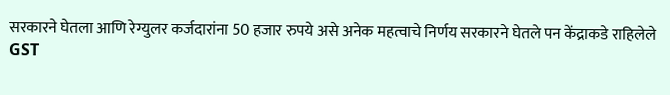सरकारने घेतला आणि रेग्युलर कर्जदारांना 50 हजार रुपये असे अनेक महत्वाचे निर्णय सरकारने घेतले पन केंद्राकडे राहिलेले GST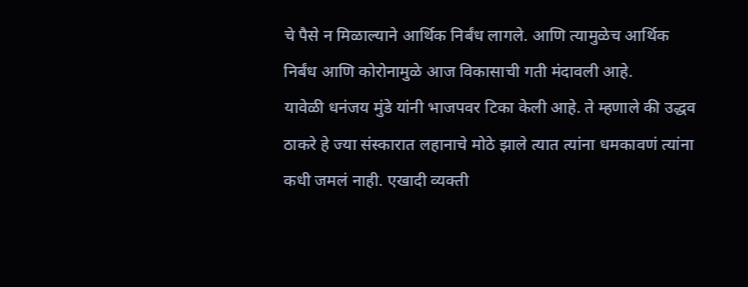चे पैसे न मिळाल्याने आर्थिक निर्बंध लागले. आणि त्यामुळेच आर्थिक निर्बंध आणि कोरोनामुळे आज विकासाची गती मंदावली आहे.
यावेळी धनंजय मुंडे यांनी भाजपवर टिका केली आहे. ते म्हणाले की उद्धव ठाकरे हे ज्या संस्कारात लहानाचे मोठे झाले त्यात त्यांना धमकावणं त्यांना कधी जमलं नाही. एखादी व्यक्ती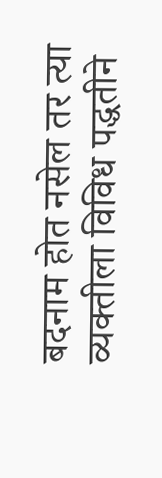बदनाम होत नसेल तर त्या व्यक्तीला विविध पद्धतीने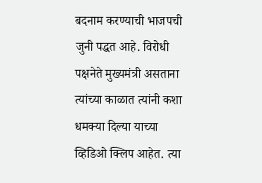बदनाम करण्याची भाजपची जुनी पद्धत आहे. विरोधी पक्षनेते मुख्यमंत्री असताना त्यांच्या काळात त्यांनी कशा धमक्या दिल्या याच्या व्हिडिओ क्लिप आहेत. त्या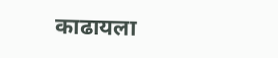काढायला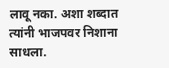लावू नका. अशा शब्दात त्यांनी भाजपवर निशाना साधला.